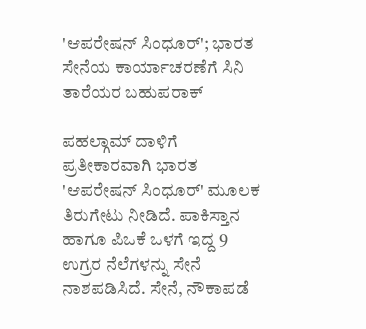'ಆಪರೇಷನ್ ಸಿಂಧೂರ್'; ಭಾರತ ಸೇನೆಯ ಕಾರ್ಯಾಚರಣೆಗೆ ಸಿನಿ ತಾರೆಯರ ಬಹುಪರಾಕ್

ಪಹಲ್ಗಾಮ್ ದಾಳಿಗೆ ಪ್ರತೀಕಾರವಾಗಿ ಭಾರತ 'ಆಪರೇಷನ್ ಸಿಂಧೂರ್' ಮೂಲಕ ತಿರುಗೇಟು ನೀಡಿದೆ. ಪಾಕಿಸ್ತಾನ ಹಾಗೂ ಪಿಒಕೆ ಒಳಗೆ ಇದ್ದ 9 ಉಗ್ರರ ನೆಲೆಗಳನ್ನು ಸೇನೆ ನಾಶಪಡಿಸಿದೆ. ಸೇನೆ, ನೌಕಾಪಡೆ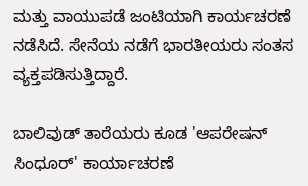ಮತ್ತು ವಾಯುಪಡೆ ಜಂಟಿಯಾಗಿ ಕಾರ್ಯಚರಣೆ ನಡೆಸಿದೆ. ಸೇನೆಯ ನಡೆಗೆ ಭಾರತೀಯರು ಸಂತಸ ವ್ಯಕ್ತಪಡಿಸುತ್ತಿದ್ದಾರೆ.

ಬಾಲಿವುಡ್ ತಾರೆಯರು ಕೂಡ 'ಆಪರೇಷನ್ ಸಿಂಧೂರ್' ಕಾರ್ಯಾಚರಣೆ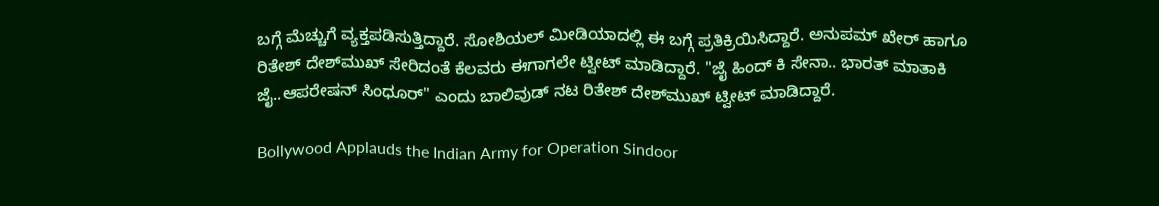ಬಗ್ಗೆ ಮೆಚ್ಚುಗೆ ವ್ಯಕ್ತಪಡಿಸುತ್ತಿದ್ದಾರೆ. ಸೋಶಿಯಲ್ ಮೀಡಿಯಾದಲ್ಲಿ ಈ ಬಗ್ಗೆ ಪ್ರತಿಕ್ರಿಯಿಸಿದ್ದಾರೆ. ಅನುಪಮ್ ಖೇರ್ ಹಾಗೂ ರಿತೇಶ್ ದೇಶ್‌ಮುಖ್ ಸೇರಿದಂತೆ ಕೆಲವರು ಈಗಾಗಲೇ ಟ್ವೀಟ್ ಮಾಡಿದ್ದಾರೆ. "ಜೈ ಹಿಂದ್‌ ಕಿ ಸೇನಾ.. ಭಾರತ್ ಮಾತಾಕಿ ಜೈ..ಆಪರೇಷನ್ ಸಿಂಧೂರ್" ಎಂದು ಬಾಲಿವುಡ್ ನಟ ರಿತೇಶ್ ದೇಶ್‌ಮುಖ್ ಟ್ವೀಟ್ ಮಾಡಿದ್ದಾರೆ.

Bollywood Applauds the Indian Army for Operation Sindoor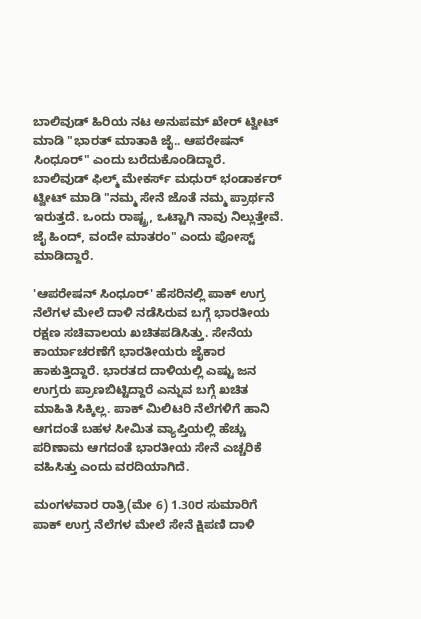ಬಾಲಿವುಡ್ ಹಿರಿಯ ನಟ ಅನುಪಮ್ ಖೇರ್ ಟ್ವೀಟ್ ಮಾಡಿ "ಭಾರತ್ ಮಾತಾಕಿ ಜೈ.. ಆಪರೇಷನ್ ಸಿಂಧೂರ್" ಎಂದು ಬರೆದುಕೊಂಡಿದ್ದಾರೆ. ಬಾಲಿವುಡ್ ಫಿಲ್ಮ್ ಮೇಕರ್ಸ್ ಮಧುರ್ ಭಂಡಾರ್ಕರ್ ಟ್ವೀಟ್ ಮಾಡಿ "ನಮ್ಮ ಸೇನೆ ಜೊತೆ ನಮ್ಮ ಪ್ರಾರ್ಥನೆ ಇರುತ್ತದೆ. ಒಂದು ರಾಷ್ಟ್ರ, ಒಟ್ಟಾಗಿ ನಾವು ನಿಲ್ಲುತ್ತೇವೆ. ಜೈ ಹಿಂದ್, ವಂದೇ ಮಾತರಂ" ಎಂದು ಪೋಸ್ಟ್ ಮಾಡಿದ್ದಾರೆ.

'ಆಪರೇಷನ್ ಸಿಂಧೂರ್' ಹೆಸರಿನಲ್ಲಿ ಪಾಕ್ ಉಗ್ರ ನೆಲೆಗಳ ಮೇಲೆ ದಾಳಿ ನಡೆಸಿರುವ ಬಗ್ಗೆ ಭಾರತೀಯ ರಕ್ಷಣ ಸಚಿವಾಲಯ ಖಚಿತಪಡಿಸಿತ್ತು. ಸೇನೆಯ ಕಾರ್ಯಾಚರಣೆಗೆ ಭಾರತೀಯರು ಜೈಕಾರ ಹಾಕುತ್ತಿದ್ದಾರೆ. ಭಾರತದ ದಾಳಿಯಲ್ಲಿ ಎಷ್ಟು ಜನ ಉಗ್ರರು ಪ್ರಾಣಬಿಟ್ಟಿದ್ದಾರೆ ಎನ್ನುವ ಬಗ್ಗೆ ಖಚಿತ ಮಾಹಿತಿ ಸಿಕ್ಕಿಲ್ಲ. ಪಾಕ್ ಮಿಲಿಟರಿ ನೆಲೆಗಳಿಗೆ ಹಾನಿ ಆಗದಂತೆ ಬಹಳ ಸೀಮಿತ ವ್ಯಾಪ್ತಿಯಲ್ಲಿ ಹೆಚ್ಚು ಪರಿಣಾಮ ಆಗದಂತೆ ಭಾರತೀಯ ಸೇನೆ ಎಚ್ಚರಿಕೆ ವಹಿಸಿತ್ತು ಎಂದು ವರದಿಯಾಗಿದೆ.

ಮಂಗಳವಾರ ರಾತ್ರಿ(ಮೇ 6) 1.30ರ ಸುಮಾರಿಗೆ ಪಾಕ್ ಉಗ್ರ ನೆಲೆಗಳ ಮೇಲೆ ಸೇನೆ ಕ್ಷಿಪಣಿ ದಾಳಿ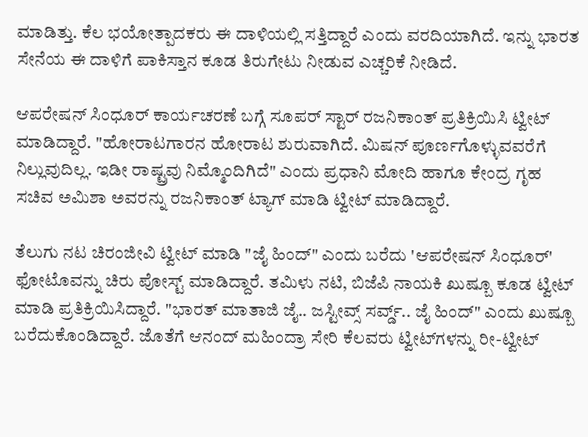ಮಾಡಿತ್ತು. ಕೆಲ ಭಯೋತ್ಪಾದಕರು ಈ ದಾಳಿಯಲ್ಲಿ ಸತ್ತಿದ್ದಾರೆ ಎಂದು ವರದಿಯಾಗಿದೆ. ಇನ್ನು ಭಾರತ ಸೇನೆಯ ಈ ದಾಳಿಗೆ ಪಾಕಿಸ್ತಾನ ಕೂಡ ತಿರುಗೇಟು ನೀಡುವ ಎಚ್ಚರಿಕೆ ನೀಡಿದೆ.

ಆಪರೇಷನ್ ಸಿಂಧೂರ್ ಕಾರ್ಯಚರಣೆ ಬಗ್ಗೆ ಸೂಪರ್ ಸ್ಟಾರ್ ರಜನಿಕಾಂತ್ ಪ್ರತಿಕ್ರಿಯಿಸಿ ಟ್ವೀಟ್ ಮಾಡಿದ್ದಾರೆ. "ಹೋರಾಟಗಾರನ ಹೋರಾಟ ಶುರುವಾಗಿದೆ. ಮಿಷನ್ ಪೂರ್ಣಗೊಳ್ಳುವವರೆಗೆ ನಿಲ್ಲುವುದಿಲ್ಲ. ಇಡೀ ರಾಷ್ಟ್ರವು ನಿಮ್ಮೊಂದಿಗಿದೆ" ಎಂದು ಪ್ರಧಾನಿ ಮೋದಿ ಹಾಗೂ ಕೇಂದ್ರ ಗೃಹ ಸಚಿವ ಅಮಿಶಾ ಅವರನ್ನು ರಜನಿಕಾಂತ್ ಟ್ಯಾಗ್ ಮಾಡಿ ಟ್ವೀಟ್ ಮಾಡಿದ್ದಾರೆ.

ತೆಲುಗು ನಟ ಚಿರಂಜೀವಿ ಟ್ವೀಟ್ ಮಾಡಿ "ಜೈ ಹಿಂದ್" ಎಂದು ಬರೆದು 'ಆಪರೇಷನ್ ಸಿಂಧೂರ್' ಫೋಟೊವನ್ನು ಚಿರು ಪೋಸ್ಟ್ ಮಾಡಿದ್ದಾರೆ. ತಮಿಳು ನಟಿ, ಬಿಜೆಪಿ ನಾಯಕಿ ಖುಷ್ಬೂ ಕೂಡ ಟ್ವೀಟ್ ಮಾಡಿ ಪ್ರತಿಕ್ರಿಯಿಸಿದ್ದಾರೆ. "ಭಾರತ್ ಮಾತಾಜಿ ಜೈ.. ಜಸ್ಟೀವ್ಸ್ ಸರ್ವ್ಡ್.. ಜೈ ಹಿಂದ್" ಎಂದು ಖುಷ್ಬೂ ಬರೆದುಕೊಂಡಿದ್ದಾರೆ. ಜೊತೆಗೆ ಆನಂದ್ ಮಹಿಂದ್ರಾ ಸೇರಿ ಕೆಲವರು ಟ್ವೀಟ್‌ಗಳನ್ನು ರೀ-ಟ್ವೀಟ್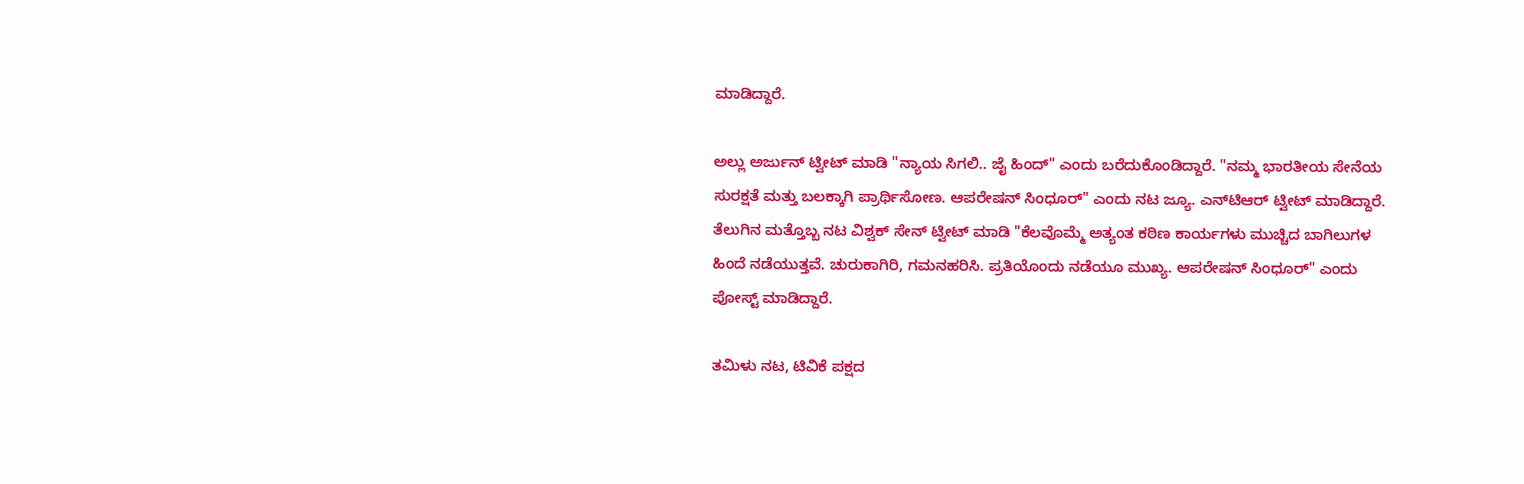ಮಾಡಿದ್ದಾರೆ.

ಅಲ್ಲು ಅರ್ಜುನ್ ಟ್ವೀಟ್ ಮಾಡಿ "ನ್ಯಾಯ ಸಿಗಲಿ.. ಜೈ ಹಿಂದ್" ಎಂದು ಬರೆದುಕೊಂಡಿದ್ದಾರೆ. "ನಮ್ಮ ಭಾರತೀಯ ಸೇನೆಯ ಸುರಕ್ಷತೆ ಮತ್ತು ಬಲಕ್ಕಾಗಿ ಪ್ರಾರ್ಥಿಸೋಣ. ಆಪರೇಷನ್ ಸಿಂಧೂರ್" ಎಂದು ನಟ ಜ್ಯೂ. ಎನ್‌ಟಿಆರ್ ಟ್ವೀಟ್ ಮಾಡಿದ್ದಾರೆ. ತೆಲುಗಿನ ಮತ್ತೊಬ್ಬ ನಟ ವಿಶ್ವಕ್ ಸೇನ್ ಟ್ವೀಟ್ ಮಾಡಿ "ಕೆಲವೊಮ್ಮೆ ಅತ್ಯಂತ ಕಠಿಣ ಕಾರ್ಯಗಳು ಮುಚ್ಚಿದ ಬಾಗಿಲುಗಳ ಹಿಂದೆ ನಡೆಯುತ್ತವೆ. ಚುರುಕಾಗಿರಿ, ಗಮನಹರಿಸಿ. ಪ್ರತಿಯೊಂದು ನಡೆಯೂ ಮುಖ್ಯ. ಆಪರೇಷನ್ ಸಿಂಧೂರ್" ಎಂದು ಪೋಸ್ಟ್ ಮಾಡಿದ್ದಾರೆ.

ತಮಿಳು ನಟ, ಟಿವಿಕೆ ಪಕ್ಷದ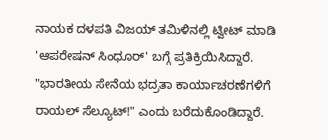ನಾಯಕ ದಳಪತಿ ವಿಜಯ್ ತಮಿಳಿನಲ್ಲಿ ಟ್ವೀಟ್ ಮಾಡಿ 'ಆಪರೇಷನ್ ಸಿಂಧೂರ್' ಬಗ್ಗೆ ಪ್ರತಿಕ್ರಿಯಿಸಿದ್ದಾರೆ. "ಭಾರತೀಯ ಸೇನೆಯ ಭದ್ರತಾ ಕಾರ್ಯಾಚರಣೆಗಳಿಗೆ ರಾಯಲ್ ಸೆಲ್ಯೂಟ್!" ಎಂದು ಬರೆದುಕೊಂಡಿದ್ದಾರೆ.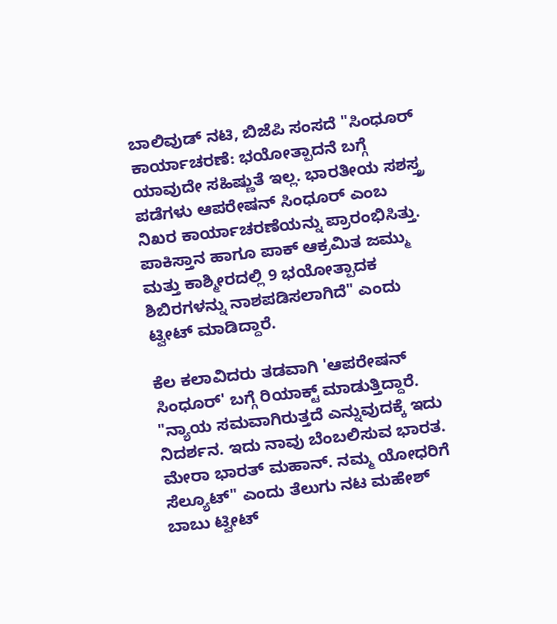ಬಾಲಿವುಡ್ ನಟಿ, ಬಿಜೆಪಿ ಸಂಸದೆ "ಸಿಂಧೂರ್ ಕಾರ್ಯಾಚರಣೆ: ಭಯೋತ್ಪಾದನೆ ಬಗ್ಗೆ ಯಾವುದೇ ಸಹಿಷ್ಣುತೆ ಇಲ್ಲ. ಭಾರತೀಯ ಸಶಸ್ತ್ರ ಪಡೆಗಳು ಆಪರೇಷನ್ ಸಿಂಧೂರ್ ಎಂಬ ನಿಖರ ಕಾರ್ಯಾಚರಣೆಯನ್ನು ಪ್ರಾರಂಭಿಸಿತ್ತು. ಪಾಕಿಸ್ತಾನ ಹಾಗೂ ಪಾಕ್ ಆಕ್ರಮಿತ ಜಮ್ಮು ಮತ್ತು ಕಾಶ್ಮೀರದಲ್ಲಿ 9 ಭಯೋತ್ಪಾದಕ ಶಿಬಿರಗಳನ್ನು ನಾಶಪಡಿಸಲಾಗಿದೆ" ಎಂದು ಟ್ವೀಟ್ ಮಾಡಿದ್ದಾರೆ.

ಕೆಲ ಕಲಾವಿದರು ತಡವಾಗಿ 'ಆಪರೇಷನ್ ಸಿಂಧೂರ್' ಬಗ್ಗೆ ರಿಯಾಕ್ಟ್ ಮಾಡುತ್ತಿದ್ದಾರೆ. "ನ್ಯಾಯ ಸಮವಾಗಿರುತ್ತದೆ ಎನ್ನುವುದಕ್ಕೆ ಇದು ನಿದರ್ಶನ. ಇದು ನಾವು ಬೆಂಬಲಿಸುವ ಭಾರತ. ಮೇರಾ ಭಾರತ್ ಮಹಾನ್. ನಮ್ಮ ಯೋಧರಿಗೆ ಸೆಲ್ಯೂಟ್" ಎಂದು ತೆಲುಗು ನಟ ಮಹೇಶ್ ಬಾಬು ಟ್ವೀಟ್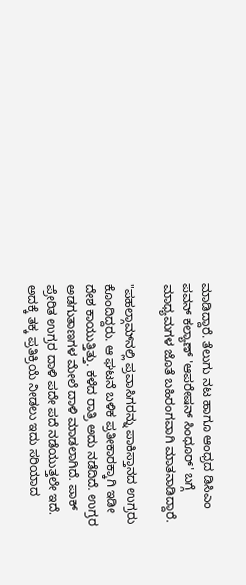ಮಾಡಿದ್ದಾರೆ. ತೆಲುಗು ನಟ ಹಾಗೂ ಆಂಧ್ರದ ಡಿಸಿಎಂ ಪವನ್ ಕಲ್ಯಾಣ್ 'ಆಪರೇಷನ್ ಸಿಂಧೂರ್' ಬಗ್ಗೆ ಮಾಧ್ಯಮಗಳ ಜೊತೆ ಬಹಿರಂಗವಾಗಿ ಮಾತನಾಡಿದ್ದಾರೆ.

"ಪಹಲ್ಗಾಮ್‌ನಲ್ಲಿ ಪ್ರವಾಸಿಗರನ್ನು ಪಾಕಿಸ್ತಾನದ ಉಗ್ರರು ಕೊಂದಿದ್ದರು. ಆ ಘಟನೆ ಬಳಿಕ ಪ್ರತೀಕಾರಕ್ಕಾಗಿ ಇಡೀ ದೇಶ ಕಾಯುತ್ತಿತ್ತು. ಕಳೆದ ರಾತ್ರಿ ಅದು ನಡೆದಿದೆ. ಉಗ್ರರ ಅಡಗುತಾಣಗಳ ಮೇಲೆ ದಾಳಿ ಮಾಡಲಾಗಿದೆ. ಪಾಕ್ ಪ್ರೇರಿತ ಉಗ್ರರ ದಾಳಿ ಪದೇ ಪದೆ ನಡೆಯುತ್ತಲೇ ಇದೆ. ಅದಕ್ಕೆ ತಕ್ಕ ಪ್ರತಿಕ್ರಿಯೆ ನೀಡಲು ಇದು ಸರಿಯಾದ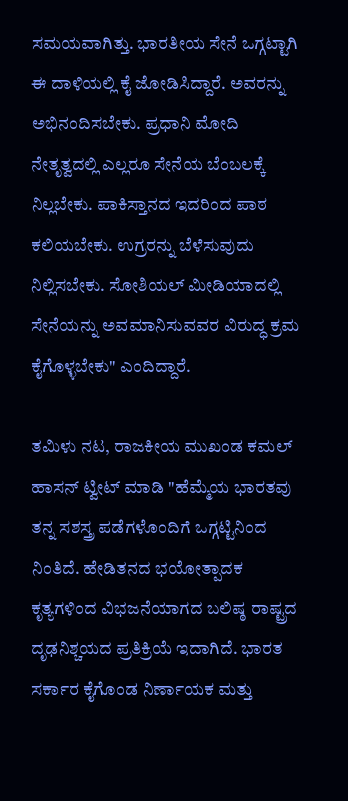ಸಮಯವಾಗಿತ್ತು. ಭಾರತೀಯ ಸೇನೆ ಒಗ್ಗಟ್ಟಾಗಿ ಈ ದಾಳಿಯಲ್ಲಿ ಕೈ ಜೋಡಿಸಿದ್ದಾರೆ. ಅವರನ್ನು ಅಭಿನಂದಿಸಬೇಕು. ಪ್ರಧಾನಿ ಮೋದಿ ನೇತೃತ್ವದಲ್ಲಿ ಎಲ್ಲರೂ ಸೇನೆಯ ಬೆಂಬಲಕ್ಕೆ ನಿಲ್ಲಬೇಕು. ಪಾಕಿಸ್ತಾನದ ಇದರಿಂದ ಪಾಠ ಕಲಿಯಬೇಕು. ಉಗ್ರರನ್ನು ಬೆಳೆಸುವುದು ನಿಲ್ಲಿಸಬೇಕು. ಸೋಶಿಯಲ್ ಮೀಡಿಯಾದಲ್ಲಿ ಸೇನೆಯನ್ನು ಅವಮಾನಿಸುವವರ ವಿರುದ್ಧ ಕ್ರಮ ಕೈಗೊಳ್ಳಬೇಕು" ಎಂದಿದ್ದಾರೆ.

ತಮಿಳು ನಟ, ರಾಜಕೀಯ ಮುಖಂಡ ಕಮಲ್ ಹಾಸನ್ ಟ್ವೀಟ್ ಮಾಡಿ "ಹೆಮ್ಮೆಯ ಭಾರತವು ತನ್ನ ಸಶಸ್ತ್ರ ಪಡೆಗಳೊಂದಿಗೆ ಒಗ್ಗಟ್ಟಿನಿಂದ ನಿಂತಿದೆ. ಹೇಡಿತನದ ಭಯೋತ್ಪಾದಕ ಕೃತ್ಯಗಳಿಂದ ವಿಭಜನೆಯಾಗದ ಬಲಿಷ್ಠ ರಾಷ್ಟ್ರದ ದೃಢನಿಶ್ಚಯದ ಪ್ರತಿಕ್ರಿಯೆ ಇದಾಗಿದೆ. ಭಾರತ ಸರ್ಕಾರ ಕೈಗೊಂಡ ನಿರ್ಣಾಯಕ ಮತ್ತು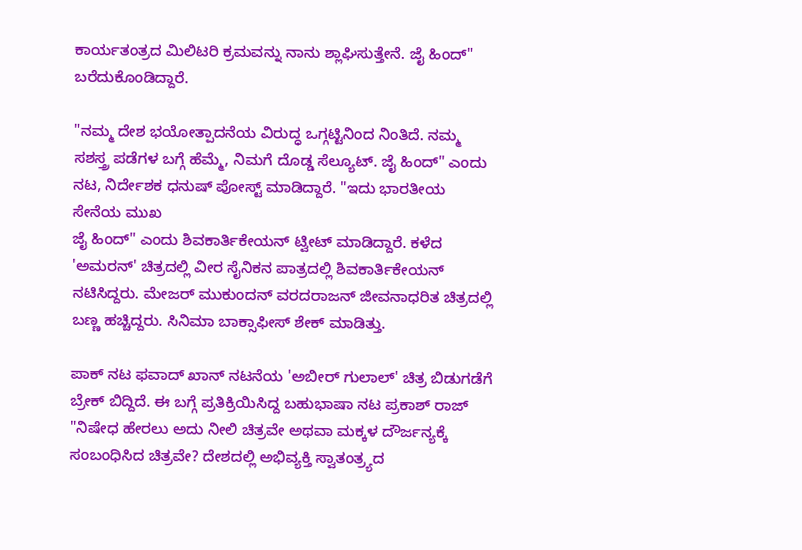ಕಾರ್ಯತಂತ್ರದ ಮಿಲಿಟರಿ ಕ್ರಮವನ್ನು ನಾನು ಶ್ಲಾಘಿಸುತ್ತೇನೆ. ಜೈ ಹಿಂದ್" ಬರೆದುಕೊಂಡಿದ್ದಾರೆ.

"ನಮ್ಮ ದೇಶ ಭಯೋತ್ಪಾದನೆಯ ವಿರುದ್ಧ ಒಗ್ಗಟ್ಟಿನಿಂದ ನಿಂತಿದೆ. ನಮ್ಮ ಸಶಸ್ತ್ರ ಪಡೆಗಳ ಬಗ್ಗೆ ಹೆಮ್ಮೆ, ನಿಮಗೆ ದೊಡ್ಡ ಸೆಲ್ಯೂಟ್. ಜೈ ಹಿಂದ್" ಎಂದು ನಟ, ನಿರ್ದೇಶಕ ಧನುಷ್ ಪೋಸ್ಟ್ ಮಾಡಿದ್ದಾರೆ. "ಇದು ಭಾರತೀಯ ಸೇನೆಯ ಮುಖ
ಜೈ ಹಿಂದ್" ಎಂದು ಶಿವಕಾರ್ತಿಕೇಯನ್ ಟ್ವೀಟ್ ಮಾಡಿದ್ದಾರೆ. ಕಳೆದ 'ಅಮರನ್' ಚಿತ್ರದಲ್ಲಿ ವೀರ ಸೈನಿಕನ ಪಾತ್ರದಲ್ಲಿ ಶಿವಕಾರ್ತಿಕೇಯನ್ ನಟಿಸಿದ್ದರು. ಮೇಜರ್ ಮುಕುಂದನ್ ವರದರಾಜನ್ ಜೀವನಾಧರಿತ ಚಿತ್ರದಲ್ಲಿ ಬಣ್ಣ ಹಚ್ಚಿದ್ದರು. ಸಿನಿಮಾ ಬಾಕ್ಸಾಫೀಸ್ ಶೇಕ್ ಮಾಡಿತ್ತು.

ಪಾಕ್ ನಟ ಫವಾದ್ ಖಾನ್ ನಟನೆಯ 'ಅಬೀರ್ ಗುಲಾಲ್' ಚಿತ್ರ ಬಿಡುಗಡೆಗೆ ಬ್ರೇಕ್ ಬಿದ್ದಿದೆ. ಈ ಬಗ್ಗೆ ಪ್ರತಿಕ್ರಿಯಿಸಿದ್ದ ಬಹುಭಾಷಾ ನಟ ಪ್ರಕಾಶ್ ರಾಜ್ "ನಿಷೇಧ ಹೇರಲು ಅದು ನೀಲಿ ಚಿತ್ರವೇ ಅಥವಾ ಮಕ್ಕಳ ದೌರ್ಜನ್ಯಕ್ಕೆ ಸಂಬಂಧಿಸಿದ ಚಿತ್ರವೇ? ದೇಶದಲ್ಲಿ ಅಭಿವ್ಯಕ್ತಿ ಸ್ವಾತಂತ್ರ್ಯದ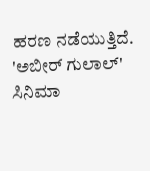ಹರಣ ನಡೆಯುತ್ತಿದೆ. 'ಅಬೀರ್ ಗುಲಾಲ್' ಸಿನಿಮಾ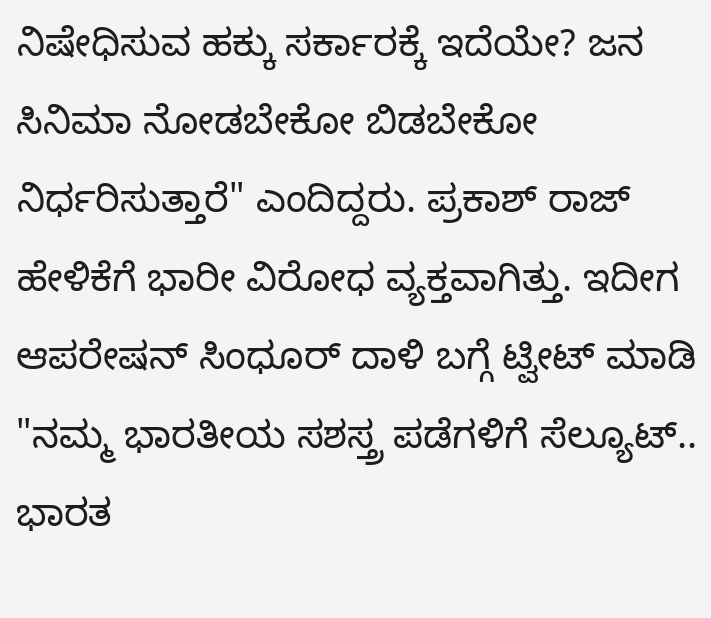ನಿಷೇಧಿಸುವ ಹಕ್ಕು ಸರ್ಕಾರಕ್ಕೆ ಇದೆಯೇ? ಜನ ಸಿನಿಮಾ ನೋಡಬೇಕೋ ಬಿಡಬೇಕೋ ನಿರ್ಧರಿಸುತ್ತಾರೆ" ಎಂದಿದ್ದರು. ಪ್ರಕಾಶ್ ರಾಜ್ ಹೇಳಿಕೆಗೆ ಭಾರೀ ವಿರೋಧ ವ್ಯಕ್ತವಾಗಿತ್ತು. ಇದೀಗ ಆಪರೇಷನ್ ಸಿಂಧೂರ್ ದಾಳಿ ಬಗ್ಗೆ ಟ್ವೀಟ್ ಮಾಡಿ "ನಮ್ಮ ಭಾರತೀಯ ಸಶಸ್ತ್ರ ಪಡೆಗಳಿಗೆ ಸೆಲ್ಯೂಟ್.. ಭಾರತ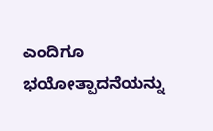ಎಂದಿಗೂ ಭಯೋತ್ಪಾದನೆಯನ್ನು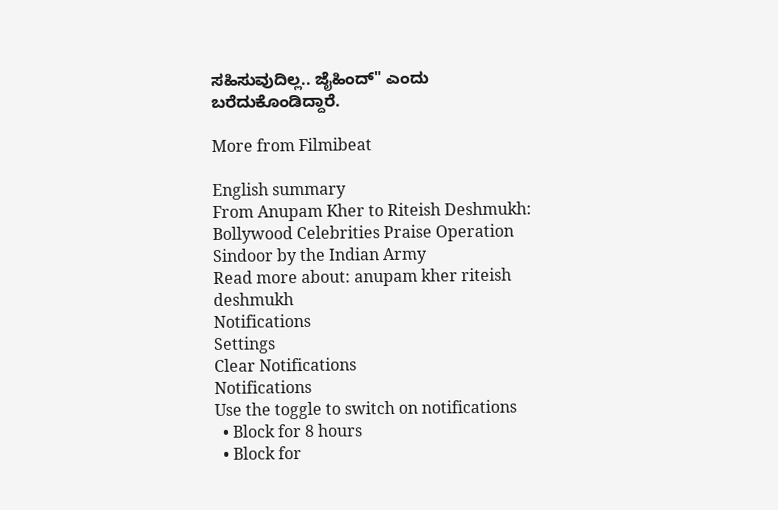ಸಹಿಸುವುದಿಲ್ಲ.. ಜೈಹಿಂದ್" ಎಂದು ಬರೆದುಕೊಂಡಿದ್ದಾರೆ.

More from Filmibeat

English summary
From Anupam Kher to Riteish Deshmukh: Bollywood Celebrities Praise Operation Sindoor by the Indian Army
Read more about: anupam kher riteish deshmukh
Notifications
Settings
Clear Notifications
Notifications
Use the toggle to switch on notifications
  • Block for 8 hours
  • Block for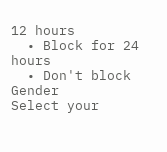12 hours
  • Block for 24 hours
  • Don't block
Gender
Select your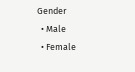Gender
  • Male
  • Female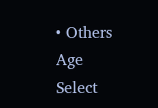• Others
Age
Select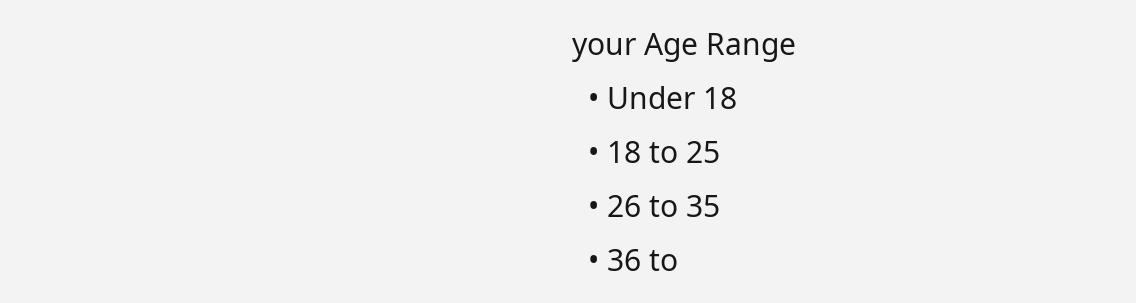your Age Range
  • Under 18
  • 18 to 25
  • 26 to 35
  • 36 to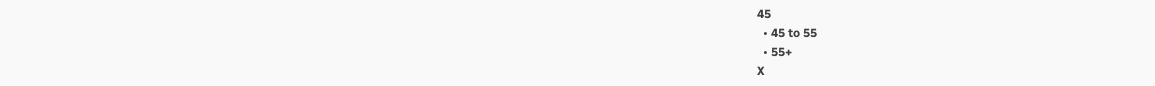45
  • 45 to 55
  • 55+
X